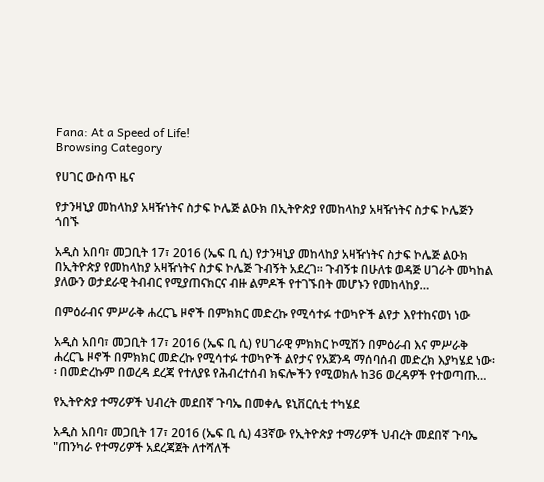Fana: At a Speed of Life!
Browsing Category

የሀገር ውስጥ ዜና

የታንዛኒያ መከላከያ አዛዥነትና ስታፍ ኮሌጅ ልዑክ በኢትዮጵያ የመከላከያ አዛዥነትና ስታፍ ኮሌጅን ጎበኙ

አዲስ አበባ፣ መጋቢት 17፣ 2016 (ኤፍ ቢ ሲ) የታንዛኒያ መከላከያ አዛዥነትና ስታፍ ኮሌጅ ልዑክ በኢትዮጵያ የመከላከያ አዛዥነትና ስታፍ ኮሌጅ ጉብኝት አደረገ፡፡ ጉብኝቱ በሁለቱ ወዳጅ ሀገራት መካከል ያለውን ወታደራዊ ትብብር የሚያጠናክርና ብዙ ልምዶች የተገኙበት መሆኑን የመከላከያ…

በምዕራብና ምሥራቅ ሐረርጌ ዞኖች በምክክር መድረኩ የሚሳተፉ ተወካዮች ልየታ እየተከናወነ ነው

አዲስ አበባ፣ መጋቢት 17፣ 2016 (ኤፍ ቢ ሲ) የሀገራዊ ምክክር ኮሚሽን በምዕራብ እና ምሥራቅ ሐረርጌ ዞኖች በምክክር መድረኩ የሚሳተፉ ተወካዮች ልየታና የአጀንዳ ማሰባሰብ መድረክ እያካሄደ ነው፡፡ በመድረኩም በወረዳ ደረጃ የተለያዩ የሕብረተሰብ ክፍሎችን የሚወክሉ ከ36 ወረዳዎች የተወጣጡ…

የኢትዮጵያ ተማሪዎች ህብረት መደበኛ ጉባኤ በመቀሌ ዩኒቨርሲቲ ተካሄደ

አዲስ አበባ፣ መጋቢት 17፣ 2016 (ኤፍ ቢ ሲ) 43ኛው የኢትዮጵያ ተማሪዎች ህብረት መደበኛ ጉባኤ "ጠንካራ የተማሪዎች አደረጃጀት ለተሻለች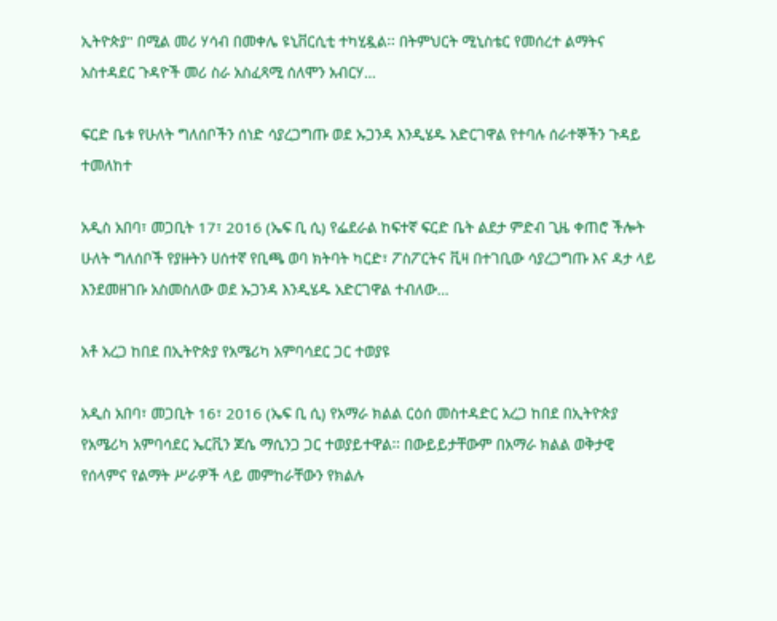ኢትዮጵያ" በሚል መሪ ሃሳብ በመቀሌ ዩኒቨርሲቲ ተካሂዷል፡፡ በትምህርት ሚኒስቴር የመሰረተ ልማትና አስተዳደር ጉዳዮች መሪ ስራ አስፈጻሚ ሰለሞን አብርሃ…

ፍርድ ቤቱ የሁለት ግለሰቦችን ሰነድ ሳያረጋግጡ ወደ ኡጋንዳ እንዲሄዱ አድርገዋል የተባሉ ሰራተኞችን ጉዳይ ተመለከተ

አዲስ አበባ፣ መጋቢት 17፣ 2016 (ኤፍ ቢ ሲ) የፌደራል ከፍተኛ ፍርድ ቤት ልደታ ምድብ ጊዜ ቀጠሮ ችሎት ሁለት ግለሰቦች የያዙትን ሀሰተኛ የቢጫ ወባ ክትባት ካርድ፣ ፖስፖርትና ቪዛ በተገቢው ሳያረጋግጡ እና ዳታ ላይ እንደመዘገቡ አስመስለው ወደ ኡጋንዳ እንዲሄዱ አድርገዋል ተብለው…

አቶ አረጋ ከበደ በኢትዮጵያ የአሜሪካ አምባሳደር ጋር ተወያዩ

አዲስ አበባ፣ መጋቢት 16፣ 2016 (ኤፍ ቢ ሲ) የአማራ ክልል ርዕሰ መስተዳድር አረጋ ከበደ በኢትዮጵያ የአሜሪካ አምባሳደር ኤርቪን ጆሴ ማሲንጋ ጋር ተወያይተዋል፡፡ በውይይታቸውም በአማራ ክልል ወቅታዊ የሰላምና የልማት ሥራዎች ላይ መምከራቸውን የክልሉ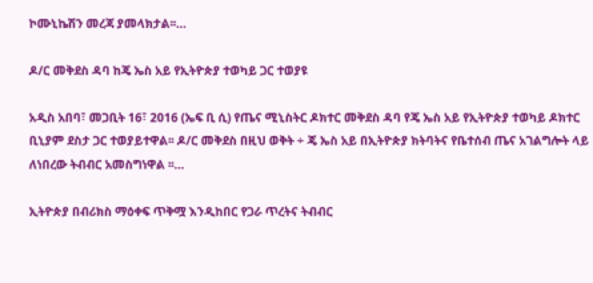ኮሙኒኬሽን መረጃ ያመላክታል፡፡…

ዶ/ር መቅደስ ዳባ ከጄ ኤስ አይ የኢትዮጵያ ተወካይ ጋር ተወያዩ

አዲስ አበባ፣ መጋቢት 16፣ 2016 (ኤፍ ቢ ሲ) የጤና ሚኒስትር ዶክተር መቅደስ ዳባ የጄ ኤስ አይ የኢትዮጵያ ተወካይ ዶክተር ቢኒያም ደስታ ጋር ተወያይተዋል፡፡ ዶ/ር መቅደስ በዚህ ወቅት ÷ ጄ ኤስ አይ በኢትዮጵያ ክትባትና የቤተሰብ ጤና አገልግሎት ላይ ለነበረው ትብብር አመስግነዋል ፡፡…

ኢትዮጵያ በብሪክስ ማዕቀፍ ጥቅሟ እንዲከበር የጋራ ጥረትና ትብብር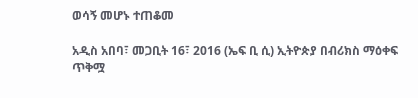ወሳኝ መሆኑ ተጠቆመ

አዲስ አበባ፣ መጋቢት 16፣ 2016 (ኤፍ ቢ ሲ) ኢትዮጵያ በብሪክስ ማዕቀፍ ጥቅሟ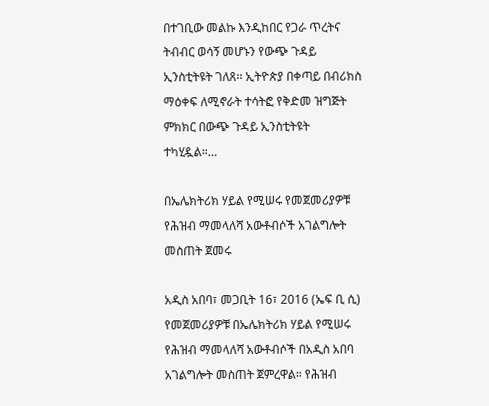በተገቢው መልኩ እንዲከበር የጋራ ጥረትና ትብብር ወሳኝ መሆኑን የውጭ ጉዳይ ኢንስቲትዩት ገለጸ፡፡ ኢትዮጵያ በቀጣይ በብሪክስ ማዕቀፍ ለሚኖራት ተሳትፎ የቅድመ ዝግጅት ምክክር በውጭ ጉዳይ ኢንስቲትዩት ተካሂዷል።…

በኤሌክትሪክ ሃይል የሚሠሩ የመጀመሪያዎቹ የሕዝብ ማመላለሻ አውቶብሶች አገልግሎት መስጠት ጀመሩ

አዲስ አበባ፣ መጋቢት 16፣ 2016 (ኤፍ ቢ ሲ) የመጀመሪያዎቹ በኤሌክትሪክ ሃይል የሚሠሩ የሕዝብ ማመላለሻ አውቶብሶች በአዲስ አበባ አገልግሎት መስጠት ጀምረዋል። የሕዝብ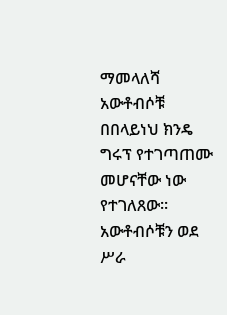ማመላለሻ አውቶብሶቹ በበላይነህ ክንዴ ግሩፕ የተገጣጠሙ መሆናቸው ነው የተገለጸው፡፡ አውቶብሶቹን ወደ ሥራ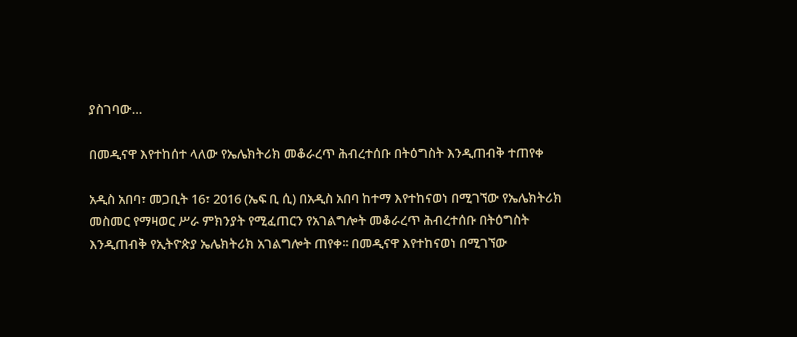ያስገባው…

በመዲናዋ እየተከሰተ ላለው የኤሌክትሪክ መቆራረጥ ሕብረተሰቡ በትዕግስት እንዲጠብቅ ተጠየቀ

አዲስ አበባ፣ መጋቢት 16፣ 2016 (ኤፍ ቢ ሲ) በአዲስ አበባ ከተማ እየተከናወነ በሚገኘው የኤሌክትሪክ መስመር የማዛወር ሥራ ምክንያት የሚፈጠርን የአገልግሎት መቆራረጥ ሕብረተሰቡ በትዕግስት እንዲጠብቅ የኢትዮጵያ ኤሌክትሪክ አገልግሎት ጠየቀ፡፡ በመዲናዋ እየተከናወነ በሚገኘው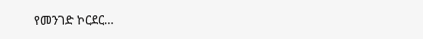የመንገድ ኮርደር…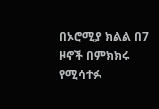በኦሮሚያ ክልል በ7 ዞኖች በምክክሩ የሚሳተፉ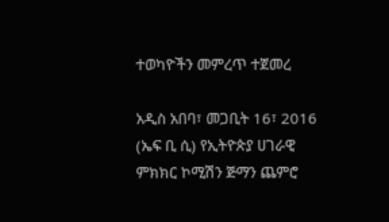ተወካዮችን መምረጥ ተጀመረ

አዲስ አበባ፣ መጋቢት 16፣ 2016 (ኤፍ ቢ ሲ) የኢትዮጵያ ሀገራዊ ምክክር ኮሚሽን ጅማን ጨምሮ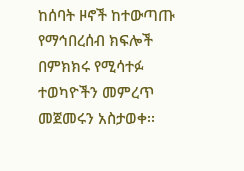ከሰባት ዞኖች ከተውጣጡ የማኅበረሰብ ክፍሎች በምክክሩ የሚሳተፉ ተወካዮችን መምረጥ መጀመሩን አስታወቀ፡፡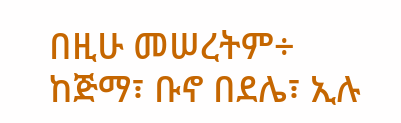በዚሁ መሠረትም÷ ከጅማ፣ ቡኖ በደሌ፣ ኢሉ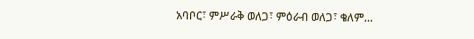አባቦር፣ ምሥራቅ ወለጋ፣ ምዕራብ ወለጋ፣ ቄለም…